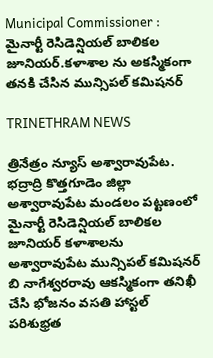Municipal Commissioner : మైనార్టీ రెసిడెన్షియల్ బాలికల జూనియర్.కళాశాల ను అకస్మికంగా తనకి చేసిన మున్సిపల్ కమిషనర్

TRINETHRAM NEWS

త్రినేత్రం న్యూస్ అశ్వారావుపేట. భద్రాద్రి కొత్తగూడెం జిల్లా అశ్వారావుపేట మండలం పట్టణంలో మైనార్టీ రెసిడెన్షియల్ బాలికల జూనియర్ కళాశాలను అశ్వారావుపేట మున్సిపల్ కమిషనర్ బి నాగేశ్వరరావు ఆకస్మికంగా తనిఖీ చేసి భోజనం వసతి హాస్టల్ పరిశుభ్రత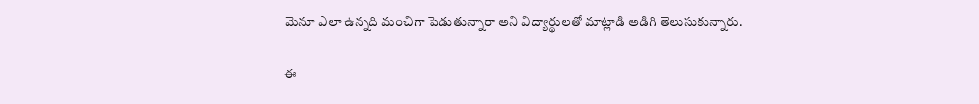మెనూ ఎలా ఉన్నది మంచిగా పెడుతున్నారా అని విద్యార్థులతో మాట్లాడి అడిగి తెలుసుకున్నారు.

ఈ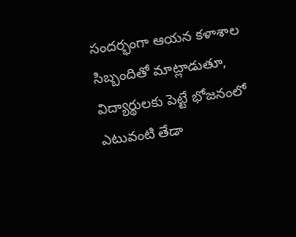సందర్భంగా ఆయన కళాశాల సిబ్బందితో మాట్లాడుతూ, విద్యార్థులకు పెట్టే భోజనంలో ఎటువంటి తేడా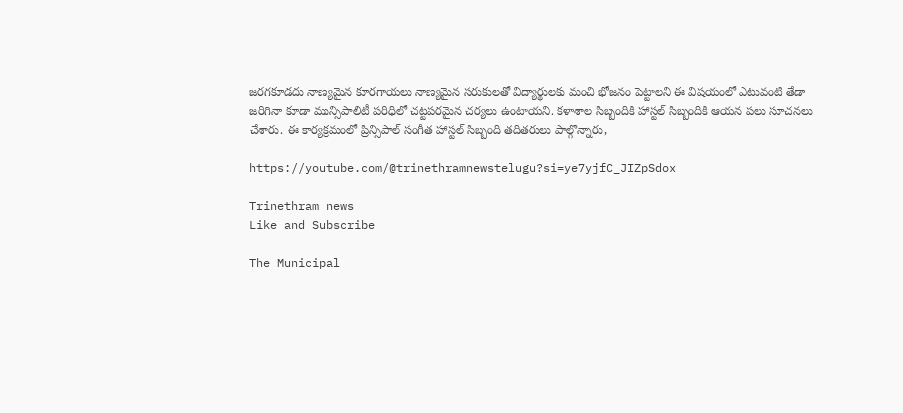జరగకూడదు నాణ్యమైన కూరగాయలు నాణ్యమైన సరుకులతో విద్యార్థులకు మంచి భోజనం పెట్టాలని ఈ విషయంలో ఎటువంటి తేడా జరిగినా కూడా మున్సిపాలిటీ పరిధిలో చట్టపరమైన చర్యలు ఉంటాయని. కళాశాల సిబ్బందికి హాస్టల్ సిబ్బందికి ఆయన పలు సూచనలు చేశారు. ఈ కార్యక్రమంలో ప్రిన్సిపాల్ సంగీత హాస్టల్ సిబ్బంది తదితరులు పాల్గొన్నారు,

https://youtube.com/@trinethramnewstelugu?si=ye7yjfC_JIZpSdox

Trinethram news
Like and Subscribe

The Municipal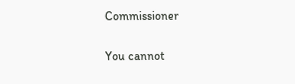Commissioner

You cannot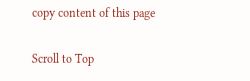copy content of this page

Scroll to Top